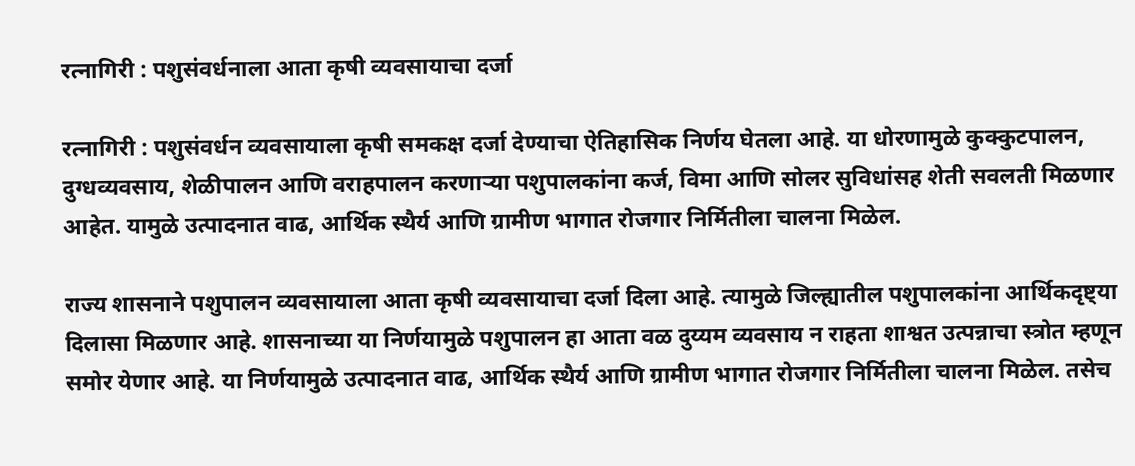रत्नागिरी : पशुसंवर्धनाला आता कृषी व्यवसायाचा दर्जा

रत्नागिरी : पशुसंवर्धन व्यवसायाला कृषी समकक्ष दर्जा देण्याचा ऐतिहासिक निर्णय घेतला आहे. या धोरणामुळे कुक्कुटपालन, दुग्धव्यवसाय, शेळीपालन आणि वराहपालन करणाऱ्या पशुपालकांना कर्ज, विमा आणि सोलर सुविधांसह शेती सवलती मिळणार आहेत. यामुळे उत्पादनात वाढ, आर्थिक स्थैर्य आणि ग्रामीण भागात रोजगार निर्मितीला चालना मिळेल.

राज्य शासनाने पशुपालन व्यवसायाला आता कृषी व्यवसायाचा दर्जा दिला आहे. त्यामुळे जिल्ह्यातील पशुपालकांना आर्थिकदृष्ट्या दिलासा मिळणार आहे. शासनाच्या या निर्णयामुळे पशुपालन हा आता वळ दुय्यम व्यवसाय न राहता शाश्वत उत्पन्नाचा स्त्रोत म्हणून समोर येणार आहे. या निर्णयामुळे उत्पादनात वाढ, आर्थिक स्थैर्य आणि ग्रामीण भागात रोजगार निर्मितीला चालना मिळेल. तसेच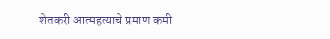शेतकरी आत्महत्याचे प्रमाण कमी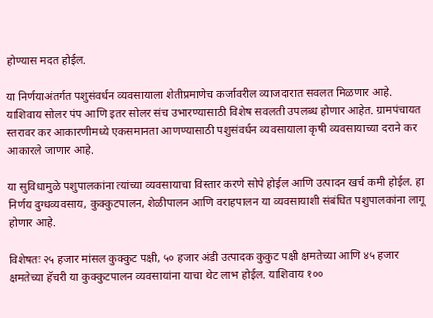होण्यास मदत होईल.

या निर्णयाअंतर्गत पशुसंवर्धन व्यवसायाला शेतीप्रमाणेच कर्जावरील व्याजदारात सवलत मिळणार आहे. याशिवाय सोलर पंप आणि इतर सोलर संच उभारण्यासाठी विशेष सवलती उपलब्ध होणार आहेत. ग्रामपंचायत स्तरावर कर आकारणीमध्ये एकसमानता आणण्यासाठी पशुसंवर्धन व्यवसायाला कृषी व्यवसायाच्या दराने कर आकारले जाणार आहे.

या सुविधामुळे पशुपालकांना त्यांच्या व्यवसायाचा विस्तार करणे सोपे होईल आणि उत्पादन खर्च कमी होईल. हा निर्णय दुग्धव्यवसाय, कुक्कुटपालन, शेळीपालन आणि वराहपालन या व्यवसायाशी संबंधित पशुपालकांना लागू होणार आहे.

विशेषतः २५ हजार मांसल कुक्कुट पक्षी, ५० हजार अंडी उत्पादक कुकुट पक्षी क्षमतेच्या आणि ४५ हजार क्षमतेच्या हॅचरी या कुक्कुटपालन व्यवसायांना याचा थेट लाभ होईल. याशिवाय १००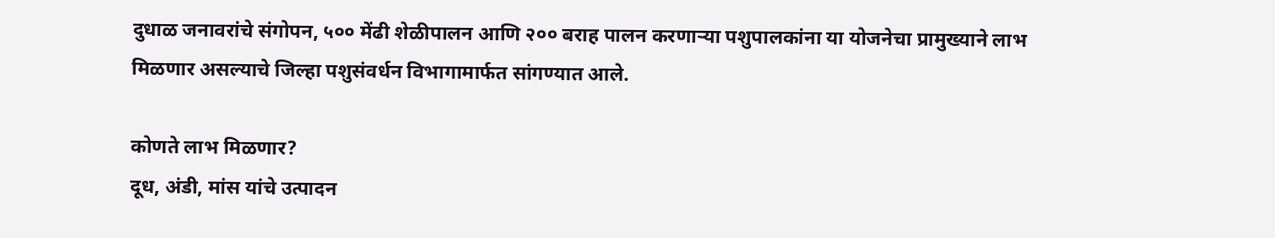दुधाळ जनावरांचे संगोपन, ५०० मेंढी शेळीपालन आणि २०० बराह पालन करणाऱ्या पशुपालकांना या योजनेचा प्रामुख्याने लाभ मिळणार असल्याचे जिल्हा पशुसंवर्धन विभागामार्फत सांगण्यात आले.

कोणते लाभ मिळणार?
दूध, अंडी, मांस यांचे उत्पादन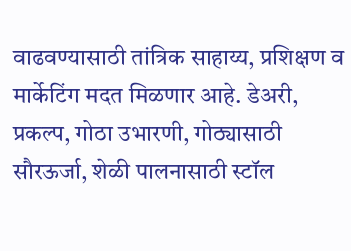वाढवण्यासाठी तांत्रिक साहाय्य, प्रशिक्षण व मार्केटिंग मदत मिळणार आहे. डेअरी, प्रकल्प, गोठा उभारणी, गोठ्यासाठी सौरऊर्जा, शेळी पालनासाठी स्टॉल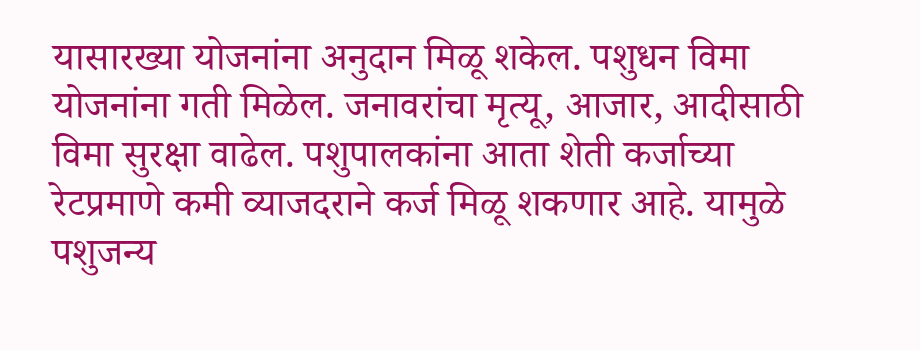यासारख्या योजनांना अनुदान मिळू शकेल. पशुधन विमा योजनांना गती मिळेल. जनावरांचा मृत्यू, आजार, आदीसाठी विमा सुरक्षा वाढेल. पशुपालकांना आता शेती कर्जाच्या रेटप्रमाणे कमी व्याजदराने कर्ज मिळू शकणार आहे. यामुळे पशुजन्य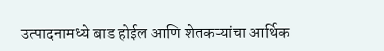उत्पादनामध्ये बाड होईल आणि शेतकऱ्यांचा आर्थिक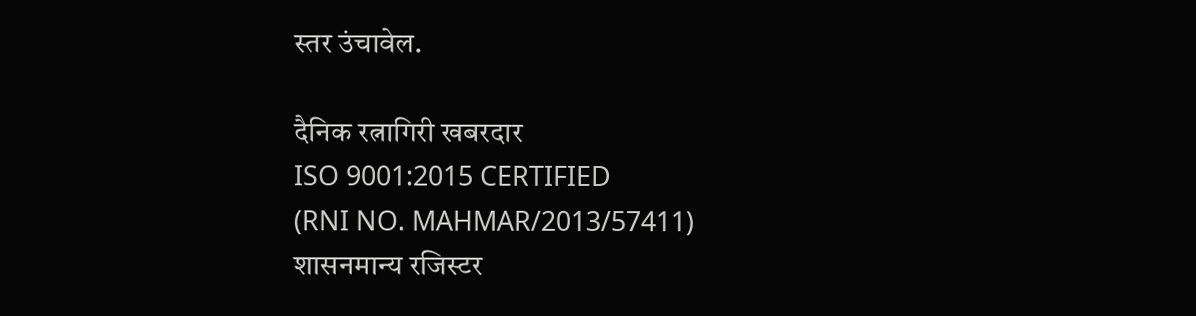स्तर उंचावेल.

दैनिक रत्नागिरी खबरदार
ISO 9001:2015 CERTIFIED
(RNI NO. MAHMAR/2013/57411)
शासनमान्य रजिस्टर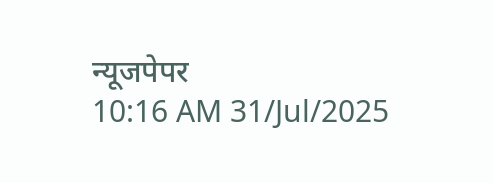न्यूजपेपर
10:16 AM 31/Jul/2025